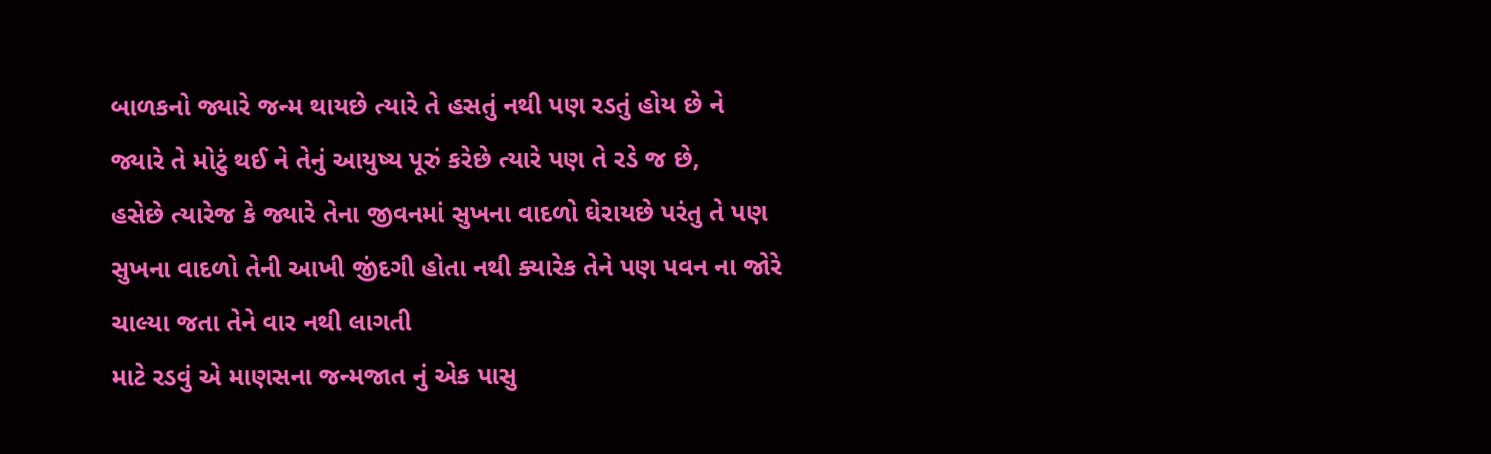બાળકનો જ્યારે જન્મ થાયછે ત્યારે તે હસતું નથી પણ રડતું હોય છે ને જ્યારે તે મોટું થઈ ને તેનું આયુષ્ય પૂરું કરેછે ત્યારે પણ તે રડે જ છે,
હસેછે ત્યારેજ કે જ્યારે તેના જીવનમાં સુખના વાદળો ઘેરાયછે પરંતુ તે પણ સુખના વાદળો તેની આખી જીંદગી હોતા નથી ક્યારેક તેને પણ પવન ના જોરે ચાલ્યા જતા તેને વાર નથી લાગતી
માટે રડવું એ માણસના જન્મજાત નું એક પાસુ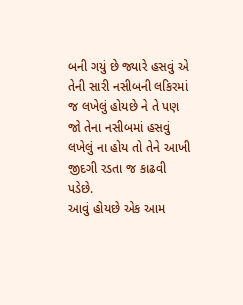બની ગયું છે જ્યારે હસવું એ તેની સારી નસીબની લકિરમાં જ લખેલું હોયછે ને તે પણ જો તેના નસીબમાં હસવું લખેલું ના હોય તો તેને આખી જીદગી રડતા જ કાઢવી પડેછે.
આવું હોયછે એક આમ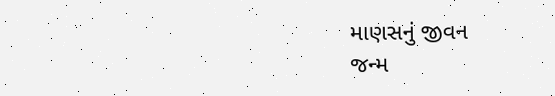માણસનું જીવન
જન્મ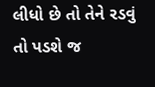લીધો છે તો તેને રડવું તો પડશે જ